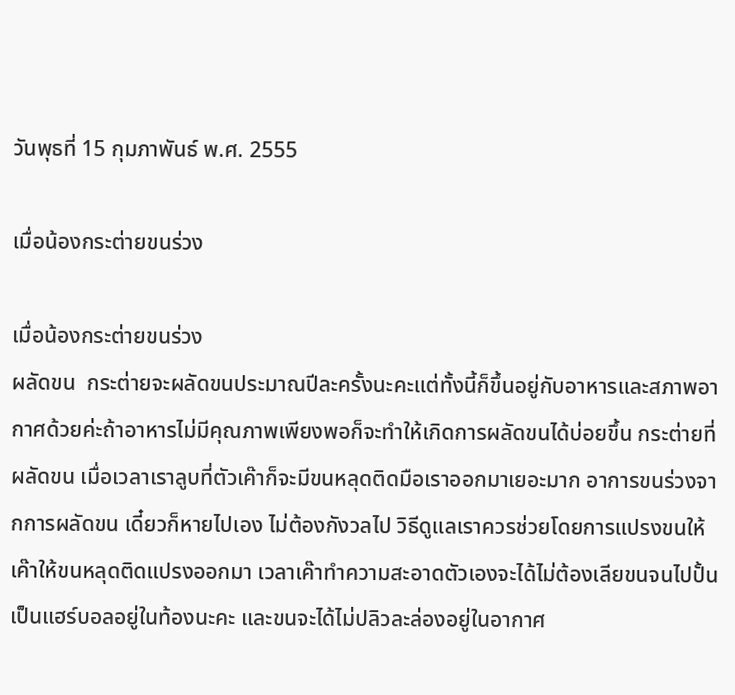วันพุธที่ 15 กุมภาพันธ์ พ.ศ. 2555

เมื่อน้องกระต่ายขนร่วง

เมื่อน้องกระต่ายขนร่วง
ผลัดขน  กระต่ายจะผลัดขนประมาณปีละครั้งนะคะแต่ทั้งนี้ก็ขึ้นอยู่กับอาหารและสภาพอากาศด้วยค่ะถ้าอาหารไม่มีคุณภาพเพียงพอก็จะทำให้เกิดการผลัดขนได้บ่อยขึ้น กระต่ายที่ผลัดขน เมื่อเวลาเราลูบที่ตัวเค๊าก็จะมีขนหลุดติดมือเราออกมาเยอะมาก อาการขนร่วงจากการผลัดขน เดี๋ยวก็หายไปเอง ไม่ต้องกังวลไป วิธีดูแลเราควรช่วยโดยการแปรงขนให้เค๊าให้ขนหลุดติดแปรงออกมา เวลาเค๊าทำความสะอาดตัวเองจะได้ไม่ต้องเลียขนจนไปปั้นเป็นแฮร์บอลอยู่ในท้องนะคะ และขนจะได้ไม่ปลิวละล่องอยู่ในอากาศ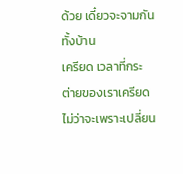ด้วย เดี๋ยวจะจามกันทั้งบ้าน
เครียด เวลาที่กระต่ายของเราเครียด ไม่ว่าจะเพราะเปลี่ยน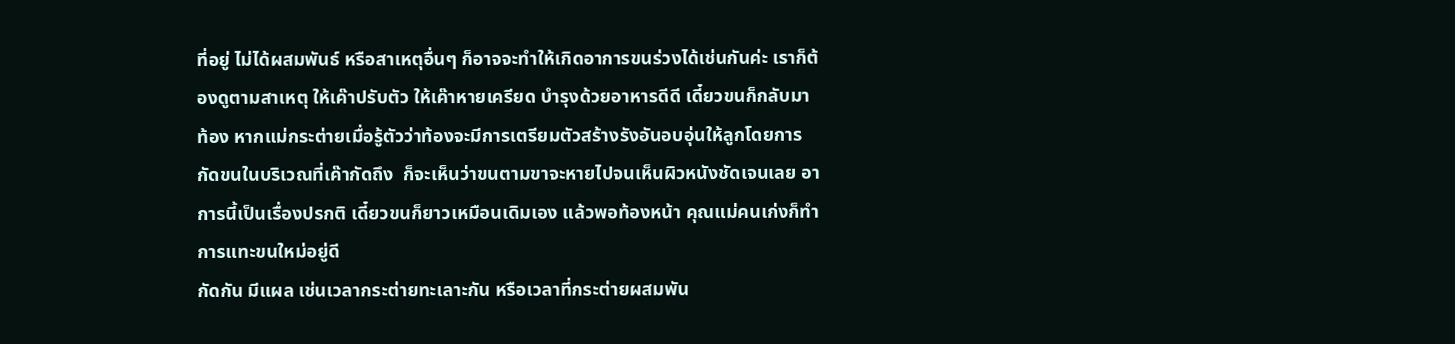ที่อยู่ ไม่ได้ผสมพันธ์ หรือสาเหตุอื่นๆ ก็อาจจะทำให้เกิดอาการขนร่วงได้เช่นกันค่ะ เราก็ต้องดูตามสาเหตุ ให้เค๊าปรับตัว ให้เค๊าหายเครียด บำรุงด้วยอาหารดีดี เดี๋ยวขนก็กลับมา
ท้อง หากแม่กระต่ายเมื่อรู้ตัวว่าท้องจะมีการเตรียมตัวสร้างรังอันอบอุ่นให้ลูกโดยการ กัดขนในบริเวณที่เค๊ากัดถึง  ก็จะเห็นว่าขนตามขาจะหายไปจนเห็นผิวหนังชัดเจนเลย อาการนี้เป็นเรื่องปรกติ เดี๋ยวขนก็ยาวเหมือนเดิมเอง แล้วพอท้องหน้า คุณแม่คนเก่งก็ทำการแทะขนใหม่อยู่ดี
กัดกัน มีแผล เช่นเวลากระต่ายทะเลาะกัน หรือเวลาที่กระต่ายผสมพัน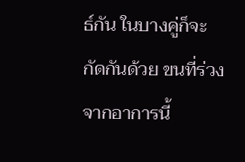ธ์กัน ในบางคู่ก็จะกัดกันด้วย ขนที่ร่วงจากอาการนี้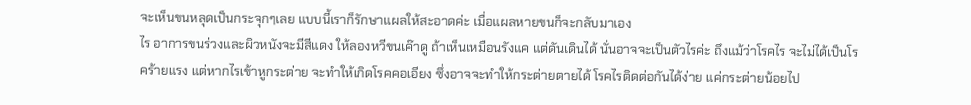จะเห็นขนหลุดเป็นกระจุกๆเลย แบบนี้เราก็รักษาแผลให้สะอาดค่ะ เมื่อแผลหายขนก็จะกลับมาเอง
ไร อาการขนร่วงและผิวหนังจะมีสีแดง ให้ลองหวีขนเค๊าดู ถ้าเห็นเหมือนรังแค แต่ดันเดินได้ นั่นอาจจะเป็นตัวไรค่ะ ถึงแม้ว่าโรคไร จะไม่ได้เป็นโรคร้ายแรง แต่หากไรเข้าหูกระต่าย จะทำให้เกิดโรคคอเอียง ซึ่งอาจจะทำให้กระต่ายตายได้ โรคไรติดต่อกันได้ง่าย แค่กระต่ายน้อยไป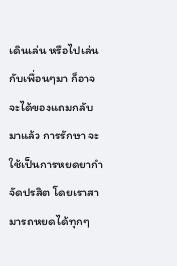เดินเล่น หรือไปเล่นกับเพื่อนๆมา ก็อาจจะได้ของแถมกลับมาแล้ว การรักษา จะใช้เป็นการหยดยากำจัดปรสิต โดยเราสามารถหยดได้ทุกๆ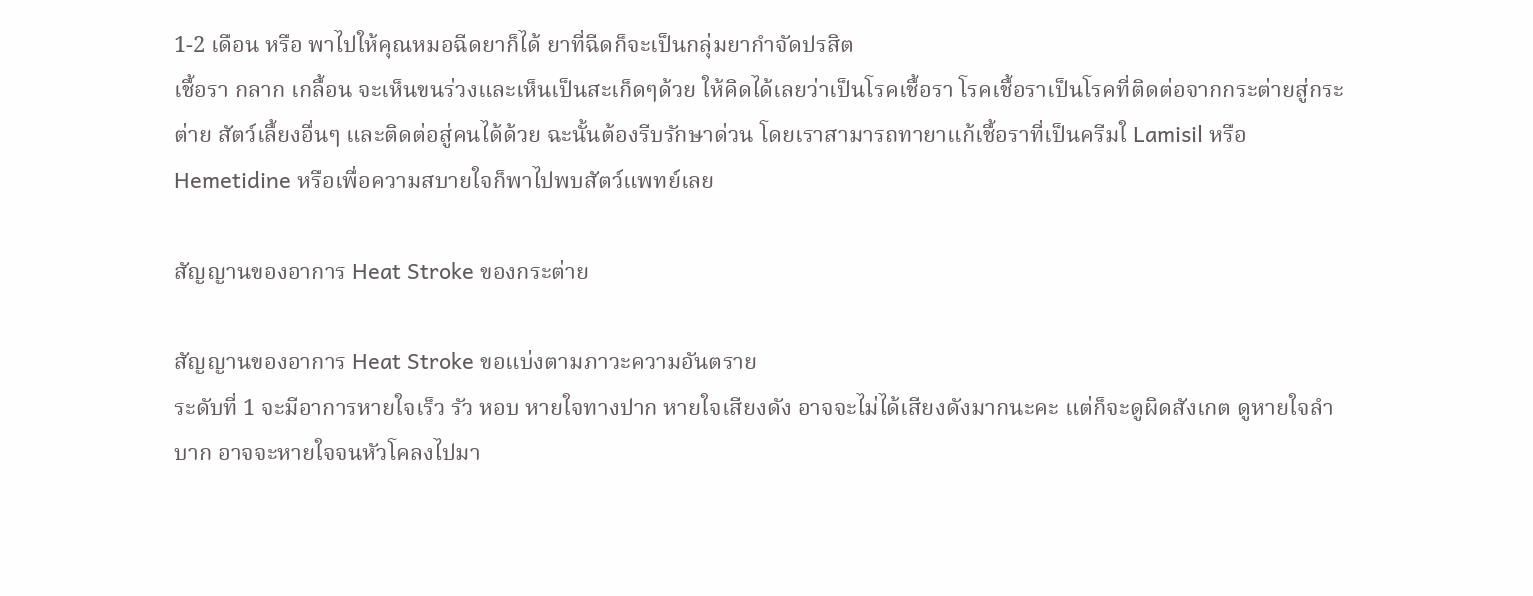1-2 เดือน หรือ พาไปให้คุณหมอฉีดยาก็ได้ ยาที่ฉีดก็จะเป็นกลุ่มยากำจัดปรสิต
เชื้อรา กลาก เกลื้อน จะเห็นขนร่วงและเห็นเป็นสะเก็ดๆด้วย ให้คิดได้เลยว่าเป็นโรคเชื้อรา โรคเชื้อราเป็นโรคที่ติดต่อจากกระต่ายสู่กระต่าย สัตว์เลื้ยงอื่นๆ และติดต่อสู่คนได้ด้วย ฉะนั้นต้องรีบรักษาด่วน โดยเราสามารถทายาแก้เชื้อราที่เป็นครีมใ Lamisil หรือ Hemetidine หรือเพื่อความสบายใจก็พาไปพบสัตว์แพทย์เลย

สัญญานของอาการ Heat Stroke ของกระต่าย

สัญญานของอาการ Heat Stroke ขอแบ่งตามภาวะความอันตราย
ระดับที่ 1 จะมีอาการหายใจเร็ว รัว หอบ หายใจทางปาก หายใจเสียงดัง อาจจะไม่ได้เสียงดังมากนะคะ แต่ก็จะดูผิดสังเกต ดูหายใจลำบาก อาจจะหายใจจนหัวโคลงไปมา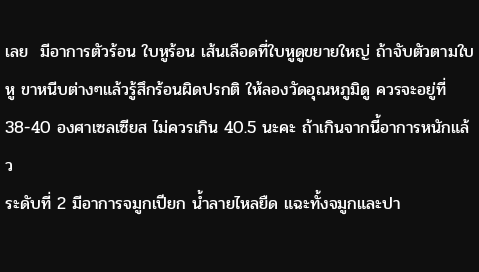เลย  มีอาการตัวร้อน ใบหูร้อน เส้นเลือดที่ใบหูดูขยายใหญ่ ถ้าจับตัวตามใบหู ขาหนีบต่างๆแล้วรู้สึกร้อนผิดปรกติ ให้ลองวัดอุณหภูมิดู ควรจะอยู่ที่ 38-40 องศาเซลเซียส ไม่ควรเกิน 40.5 นะคะ ถ้าเกินจากนี้อาการหนักแล้ว
ระดับที่ 2 มีอาการจมูกเปียก น้ำลายไหลยืด แฉะทั้งจมูกและปา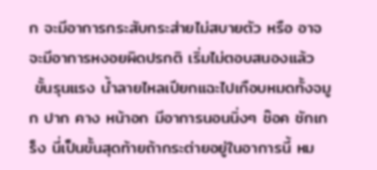ก จะมีอาการกระสับกระส่ายไม่สบายตัว หรือ อาจจะมีอาการหงอยผิดปรกติ เริ่มไม่ตอบสนองแล้ว
 ขั้นรุนแรง น้ำลายไหลเปียกแฉะไปเกือบหมดทั้งจมูก ปาก คาง หน้าอก มีอาการนอนนิ่งๆ ช๊อค ชักเกร็ง นี่เป็นขั้นสุดท้ายถ้ากระต่ายอยู่ในอาการนี้ หม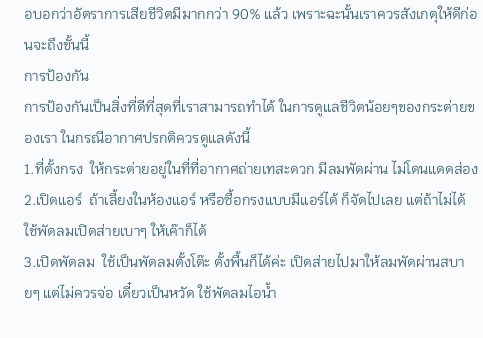อบอกว่าอัตราการเสียชีวิตมีมากกว่า 90% แล้ว เพราะฉะนั้นเราควรสังเกตุให้ดีก่อนจะถึงขั้นนี้
การป้องกัน
การป้องกันเป็นสิ่งที่ดีที่สุดที่เราสามารถทำได้ ในการดูแลชีวิตน้อยๆของกระต่ายของเรา ในกรณีอากาศปรกติควรดูแลดังนี้
1.ที่ตั้งกรง  ให้กระต่ายอยู่ในที่ที่อากาศถ่ายเทสะดวก มีลมพัดผ่าน ไม่โดนแดดส่อง
2.เปิดแอร์  ถ้าเลี้ยงในห้องแอร์ หรือซื้อกรงแบบมีแอร์ได้ ก็จัดไปเลย แต่ถ้าไม่ได้ ใช้พัดลมเปิดส่ายเบาๆ ให้เค๊าก็ได้
3.เปิดพัดลม  ใช้เป็นพัดลมตั้งโต๊ะ ตั้งพื้นก็ได้ค่ะ เปิดส่ายไปมาให้ลมพัดผ่านสบายๆ แต่ไม่ควรจ่อ เดี๋ยวเป็นหวัด ใช้พัดลมไอน้ำ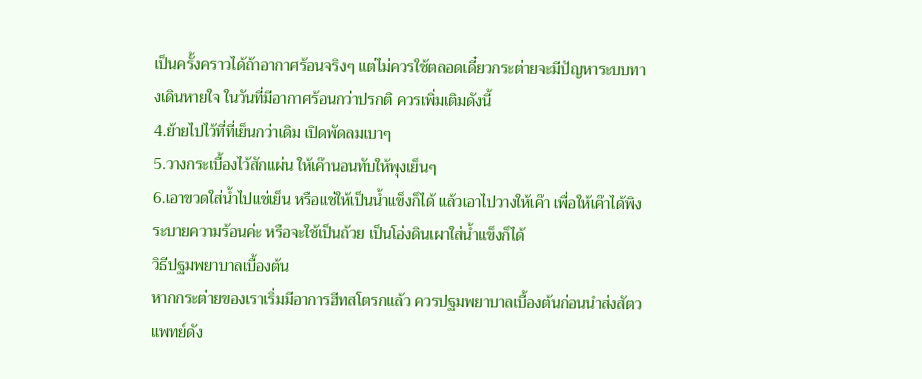เป็นครั้งคราวได้ถ้าอากาศร้อนจริงๆ แต่ไม่ควรใช้ตลอดเดี๋ยวกระต่ายจะมีปัญหาระบบทางเดินหายใจ ในวันที่มีอากาศร้อนกว่าปรกติ ควรเพิ่มเติมดังนี้
4.ย้ายไปไว้ที่ที่เย็นกว่าเดิม เปิดพัดลมเบาๆ
5.วางกระเบื้องไว้สักแผ่น ให้เค๊านอนทับให้พุงเย็นๆ
6.เอาขวดใส่น้ำไปแช่เย็น หรือแช่ให้เป็นน้ำแข็งก็ได้ แล้วเอาไปวางให้เค๊า เพื่อให้เค๊าได้พิงระบายความร้อนค่ะ หรือจะใช้เป็นถ้วย เป็นโอ่งดินเผาใส่น้ำแข็งก็ได้
วิธีปฐมพยาบาลเบื้องต้น
หากกระต่ายของเราเริ่มมีอาการฮีทสโตรกแล้ว ควรปฐมพยาบาลเบื้องต้นก่อนนำส่งสัตวแพทย์ดัง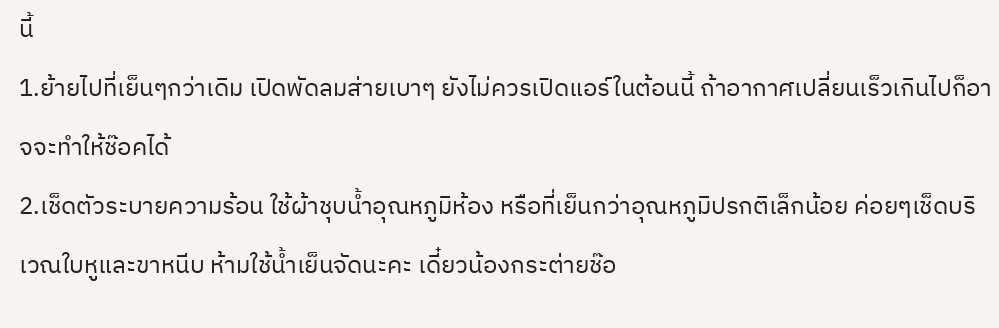นี้
1.ย้ายไปที่เย็นๆกว่าเดิม เปิดพัดลมส่ายเบาๆ ยังไม่ควรเปิดแอร์ในต้อนนี้ ถ้าอากาศเปลี่ยนเร็วเกินไปก็อาจจะทำให้ช๊อคได้
2.เช็ดตัวระบายความร้อน ใช้ผ้าชุบน้ำอุณหภูมิห้อง หรือที่เย็นกว่าอุณหภูมิปรกติเล็กน้อย ค่อยๆเช็ดบริเวณใบหูและขาหนีบ ห้ามใช้น้ำเย็นจัดนะคะ เดี๋ยวน้องกระต่ายช๊อ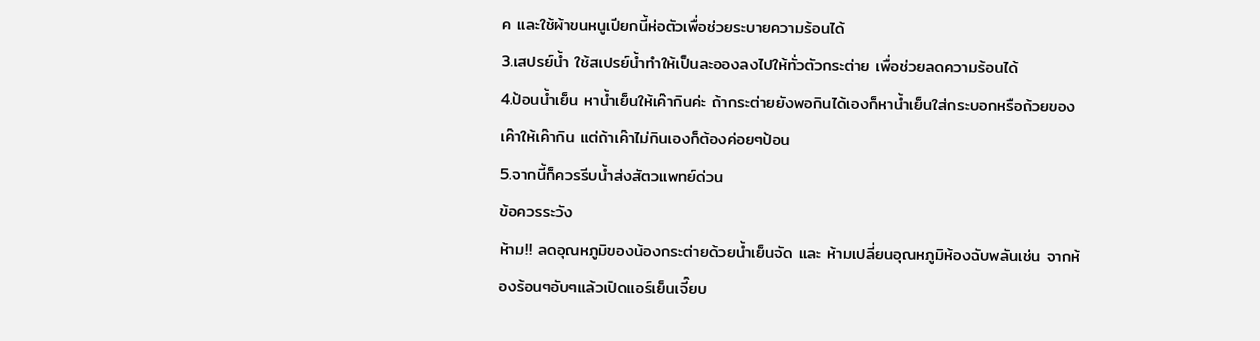ค และใช้ผ้าขนหนูเปียกนี้ห่อตัวเพื่อช่วยระบายความร้อนได้
3.เสปรย์น้ำ ใช้สเปรย์น้ำทำให้เป็นละอองลงไปให้ทั่วตัวกระต่าย เพื่อช่วยลดความร้อนได้
4.ป้อนน้ำเย็น หาน้ำเย็นให้เค๊ากินค่ะ ถ้ากระต่ายยังพอกินได้เองก็หาน้ำเย็นใส่กระบอกหรือถ้วยของเค๊าให้เค๊ากิน แต่ถ้าเค๊าไม่กินเองก็ต้องค่อยๆป้อน
5.จากนี้ก็ควรรีบน้ำส่งสัตวแพทย์ด่วน
ข้อควรระวัง
ห้าม!! ลดอุณหภูมิของน้องกระต่ายด้วยน้ำเย็นจัด และ ห้ามเปลี่ยนอุณหภูมิห้องฉับพลันเช่น จากห้องร้อนๆอับๆแล้วเปิดแอร์เย็นเจี๊ยบ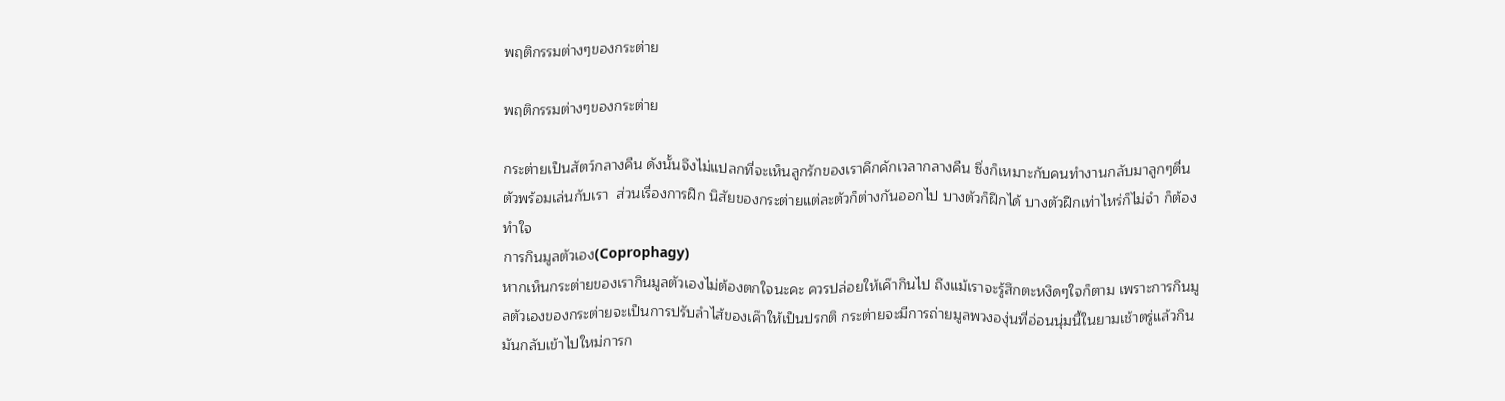พฤติกรรมต่างๆของกระต่าย

พฤติกรรมต่างๆของกระต่าย

กระต่ายเป็นสัตว์กลางคืน ดังนั้นจึงไม่แปลกที่จะเห็นลูกรักของเราคึกคักเวลากลางคืน ซึ่งก็เหมาะกับคนทำงานกลับมาลูกๆตื่นตัวพร้อมเล่นกับเรา  ส่วนเรื่องการฝึก นิสัยของกระต่ายแต่ละตัวก็ต่างกันออกไป บางตัวก็ฝึกได้ บางตัวฝึกเท่าไหร่ก็ไม่จำ ก็ต้องทำใจ
การกินมูลตัวเอง(Coprophagy)
หากเห็นกระต่ายของเรากินมูลตัวเองไม่ต้องตกใจนะคะ ควรปล่อยให้เค๊ากินไป ถึงแม้เราจะรู้สึกตะหงิดๆใจก็ตาม เพราะการกินมูลตัวเองของกระต่ายจะเป็นการปรับลำไส้ของเค๊าให้เป็นปรกติ กระต่ายจะมีการถ่ายมูลพวงองุ่นที่อ่อนนุ่มนี้ในยามเช้าตรู่แล้วกินมันกลับเข้าไปใหม่การก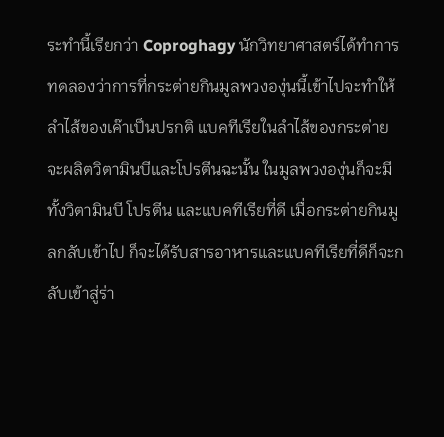ระทำนี้เรียกว่า Coproghagy นักวิทยาศาสตร์ได้ทำการทดลองว่าการที่กระต่ายกินมูลพวงองุ่นนี้เข้าไปจะทำให้ลำไส้ของเค๊าเป็นปรกติ แบคทีเรียในลำไส้ของกระต่ายจะผลิตวิตามินบีและโปรตีนฉะนั้น ในมูลพวงองุ่นก็จะมีทั้งวิตามินบี โปรตีน และแบคทีเรียที่ดี เมื่อกระต่ายกินมูลกลับเข้าไป ก็จะได้รับสารอาหารและแบคทีเรียที่ดีก็จะกลับเข้าสู่ร่า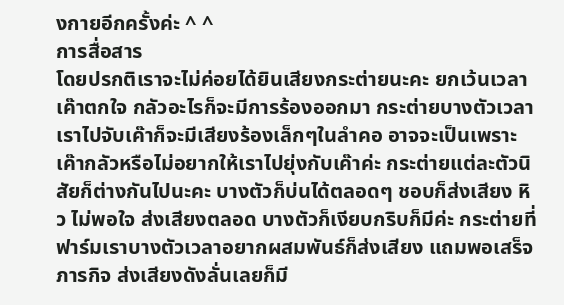งกายอีกครั้งค่ะ ^ ^
การสื่อสาร
โดยปรกติเราจะไม่ค่อยได้ยินเสียงกระต่ายนะคะ ยกเว้นเวลาเค๊าตกใจ กลัวอะไรก็จะมีการร้องออกมา กระต่ายบางตัวเวลาเราไปจับเค๊าก็จะมีเสียงร้องเล็กๆในลำคอ อาจจะเป็นเพราะเค๊ากลัวหรือไม่อยากให้เราไปยุ่งกับเค๊าค่ะ กระต่ายแต่ละตัวนิสัยก็ต่างกันไปนะคะ บางตัวก็บ่นได้ตลอดๆ ชอบก็ส่งเสียง หิว ไม่พอใจ ส่งเสียงตลอด บางตัวก็เงียบกริบก็มีค่ะ กระต่ายที่ฟาร์มเราบางตัวเวลาอยากผสมพันธ์ก็ส่งเสียง แถมพอเสร็จภารกิจ ส่งเสียงดังลั่นเลยก็มี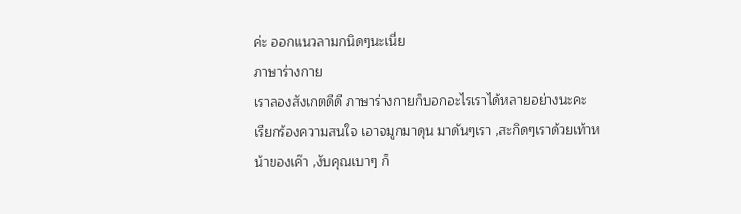ค่ะ ออกแนวลามกนิดๆนะเนี่ย
ภาษาร่างกาย
เราลองสังเกตดีดี ภาษาร่างกายก็บอกอะไรเราได้หลายอย่างนะคะ
เรียกร้องความสนใจ เอาจมูกมาดุน มาดันๆเรา ,สะกิดๆเราด้วยเท้าหน้าของเค๊า ,งับคุณเบาๆ ก็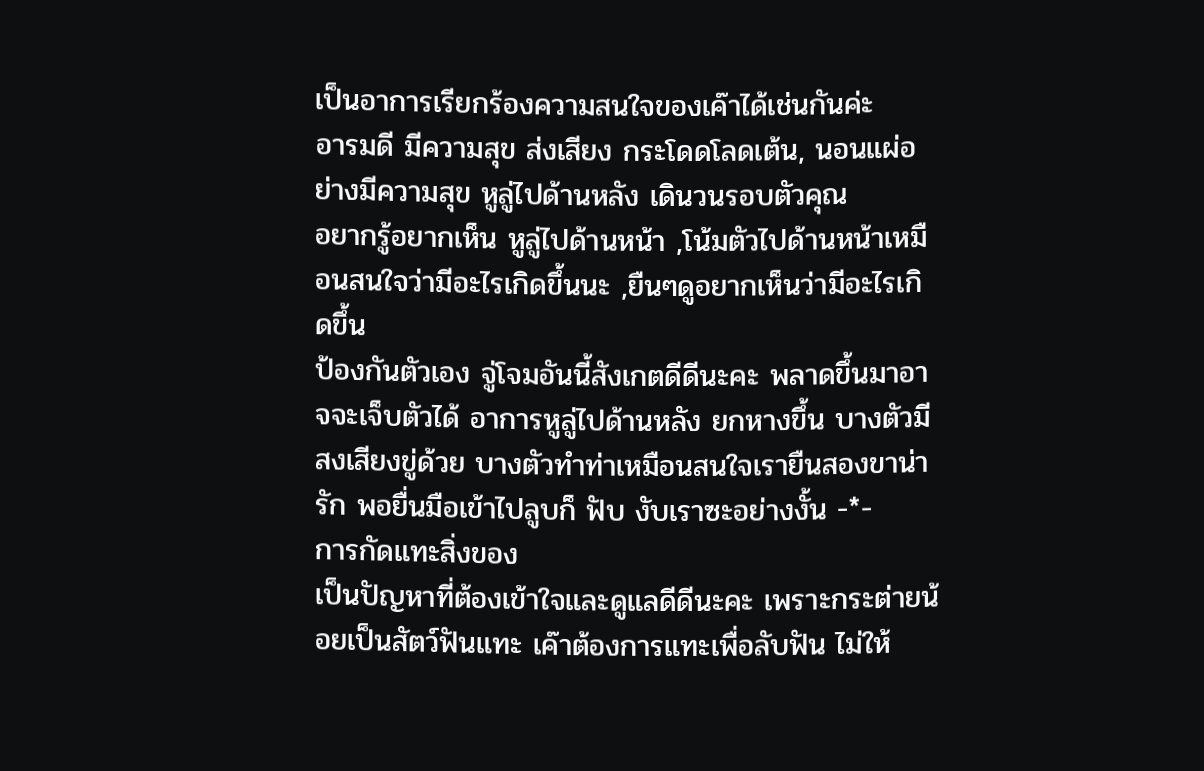เป็นอาการเรียกร้องความสนใจของเค๊าได้เช่นกันค่ะ
อารมดี มีความสุข ส่งเสียง กระโดดโลดเต้น, นอนแผ่อย่างมีความสุข หูลู่ไปด้านหลัง เดินวนรอบตัวคุณ
อยากรู้อยากเห็น หูลู่ไปด้านหน้า ,โน้มตัวไปด้านหน้าเหมือนสนใจว่ามีอะไรเกิดขึ้นนะ ,ยืนๆดูอยากเห็นว่ามีอะไรเกิดขึ้น
ป้องกันตัวเอง จู่โจมอันนี้สังเกตดีดีนะคะ พลาดขึ้นมาอาจจะเจ็บตัวได้ อาการหูลู่ไปด้านหลัง ยกหางขึ้น บางตัวมีสงเสียงขู่ด้วย บางตัวทำท่าเหมือนสนใจเรายืนสองขาน่ารัก พอยื่นมือเข้าไปลูบก็ ฟับ งับเราซะอย่างงั้น -*-
การกัดแทะสิ่งของ
เป็นปัญหาที่ต้องเข้าใจและดูแลดีดีนะคะ เพราะกระต่ายน้อยเป็นสัตว์ฟันแทะ เค๊าต้องการแทะเพื่อลับฟัน ไม่ให้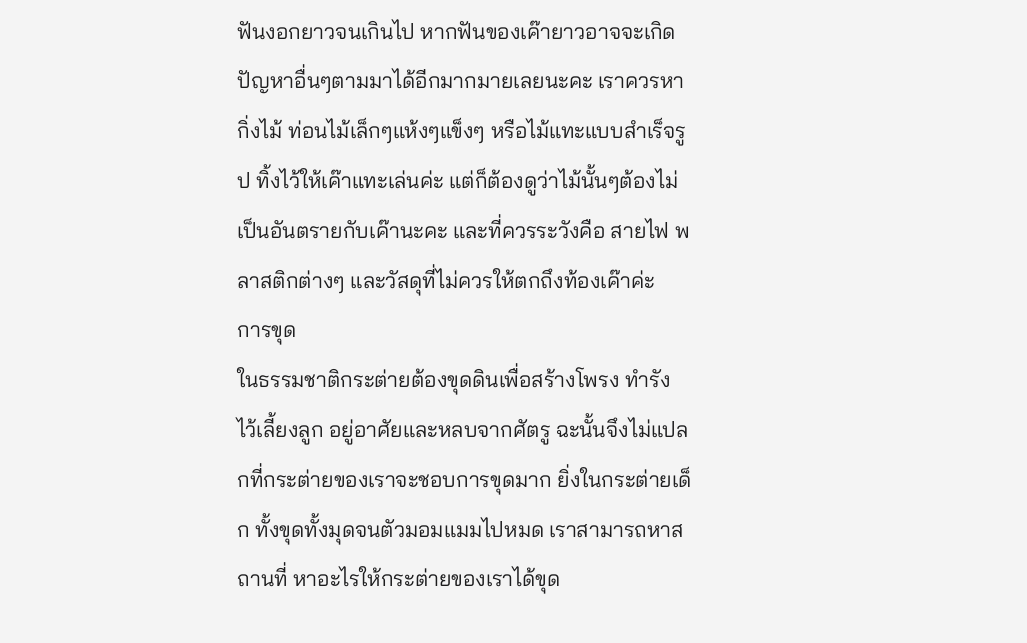ฟันงอกยาวจนเกินไป หากฟันของเค๊ายาวอาจจะเกิดปัญหาอื่นๆตามมาได้อีกมากมายเลยนะคะ เราควรหากิ่งไม้ ท่อนไม้เล็กๆแห้งๆแข็งๆ หรือไม้แทะแบบสำเร็จรูป ทิ้งไว้ให้เค๊าแทะเล่นค่ะ แต่ก็ต้องดูว่าไม้นั้นๆต้องไม่เป็นอันตรายกับเค๊านะคะ และที่ควรระวังคือ สายไฟ พลาสติกต่างๆ และวัสดุที่ไม่ควรให้ตกถึงท้องเค๊าค่ะ
การขุด
ในธรรมชาติกระต่ายต้องขุดดินเพื่อสร้างโพรง ทำรัง ไว้เลี้ยงลูก อยู่อาศัยและหลบจากศัตรู ฉะนั้นจึงไม่แปลกที่กระต่ายของเราจะชอบการขุดมาก ยิ่งในกระต่ายเด็ก ทั้งขุดทั้งมุดจนตัวมอมแมมไปหมด เราสามารถหาสถานที่ หาอะไรให้กระต่ายของเราได้ขุด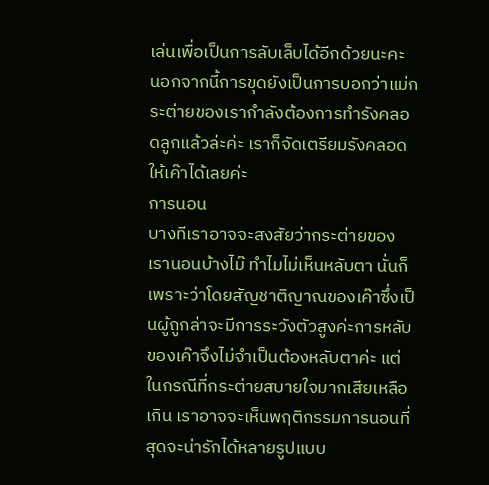เล่นเพื่อเป็นการลับเล็บได้อีกด้วยนะคะ นอกจากนี้การขุดยังเป็นการบอกว่าแม่กระต่ายของเรากำลังต้องการทำรังคลอดลูกแล้วล่ะค่ะ เราก็จัดเตรียมรังคลอดให้เค๊าได้เลยค่ะ
การนอน
บางทีเราอาจจะสงสัยว่ากระต่ายของเรานอนบ้างไม๊ ทำไมไม่เห็นหลับตา นั่นก็เพราะว่าโดยสัญชาติญาณของเค๊าซึ่งเป็นผู้ถูกล่าจะมีการระวังตัวสูงค่ะการหลับของเค๊าจึงไม่จำเป็นต้องหลับตาค่ะ แต่ในกรณีที่กระต่ายสบายใจมากเสียเหลือเกิน เราอาจจะเห็นพฤติกรรมการนอนที่สุดจะน่ารักได้หลายรูปแบบ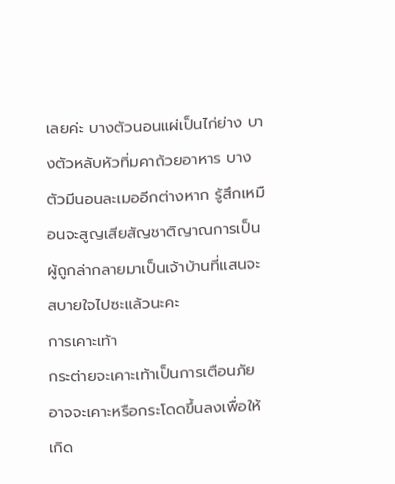เลยค่ะ บางตัวนอนแผ่เป็นไก่ย่าง บางตัวหลับหัวทิ่มคาถ้วยอาหาร บางตัวมีนอนละเมออีกต่างหาก รู้สึกเหมือนจะสูญเสียสัญชาติญาณการเป็นผู้ถูกล่ากลายมาเป็นเจ้าบ้านที่แสนจะสบายใจไปซะแล้วนะคะ
การเคาะเท้า
กระต่ายจะเคาะเท้าเป็นการเตือนภัย อาจจะเคาะหรือกระโดดขึ้นลงเพื่อให้เกิด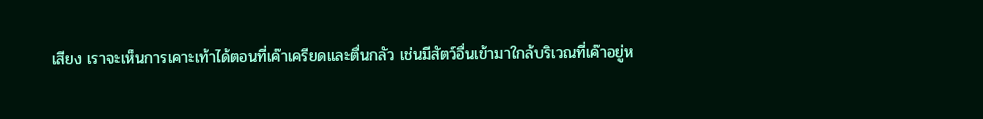เสียง เราจะเห็นการเคาะเท้าได้ตอนที่เค๊าเครียดและตื่นกลัว เช่นมีสัตว์อื่นเข้ามาใกล้บริเวณที่เค๊าอยู่ห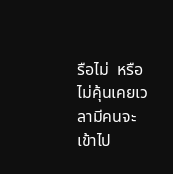รือไม่  หรือไม่คุ้นเคยเวลามีคนจะเข้าไป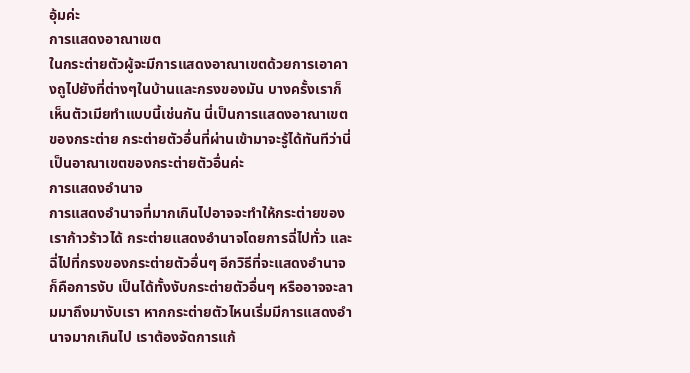อุ้มค่ะ
การแสดงอาณาเขต
ในกระต่ายตัวผู้จะมีการแสดงอาณาเขตด้วยการเอาคางถูไปยังที่ต่างๆในบ้านและกรงของมัน บางครั้งเราก็เห็นตัวเมียทำแบบนี้เช่นกัน นี่เป็นการแสดงอาณาเขตของกระต่าย กระต่ายตัวอื่นที่ผ่านเข้ามาจะรู้ได้ทันทีว่านี่เป็นอาณาเขตของกระต่ายตัวอื่นค่ะ
การแสดงอำนาจ
การแสดงอำนาจที่มากเกินไปอาจจะทำให้กระต่ายของเราก้าวร้าวได้ กระต่ายแสดงอำนาจโดยการฉี่ไปทั่ว และฉี่ไปที่กรงของกระต่ายตัวอื่นๆ อีกวิธีที่จะแสดงอำนาจก็คือการงับ เป็นได้ทั้งงับกระต่ายตัวอื่นๆ หรืออาจจะลามมาถึงมางับเรา หากกระต่ายตัวไหนเริ่มมีการแสดงอำนาจมากเกินไป เราต้องจัดการแก้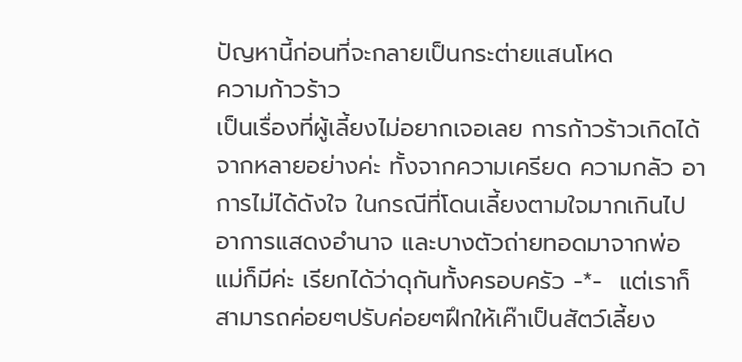ปัญหานี้ก่อนที่จะกลายเป็นกระต่ายแสนโหด
ความก้าวร้าว
เป็นเรื่องที่ผู้เลี้ยงไม่อยากเจอเลย การก้าวร้าวเกิดได้จากหลายอย่างค่ะ ทั้งจากความเครียด ความกลัว อาการไม่ได้ดังใจ ในกรณีที่โดนเลี้ยงตามใจมากเกินไป อาการแสดงอำนาจ และบางตัวถ่ายทอดมาจากพ่อแม่ก็มีค่ะ เรียกได้ว่าดุกันทั้งครอบครัว -*-  แต่เราก็สามารถค่อยๆปรับค่อยๆฝึกให้เค๊าเป็นสัตว์เลี้ยง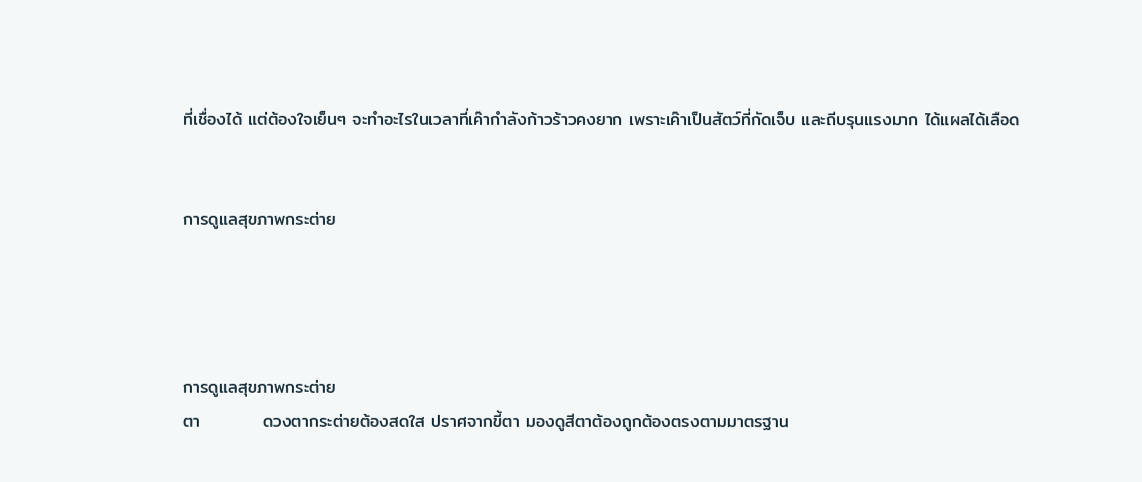ที่เชื่องได้ แต่ต้องใจเย็นๆ จะทำอะไรในเวลาที่เค๊ากำลังก้าวร้าวคงยาก เพราะเค๊าเป็นสัตว์ที่กัดเจ็บ และถีบรุนแรงมาก ได้แผลได้เลือด


การดูแลสุขภาพกระต่าย




การดูแลสุขภาพกระต่าย
ตา          ดวงตากระต่ายต้องสดใส ปราศจากขี้ตา มองดูสีตาต้องถูกต้องตรงตามมาตรฐาน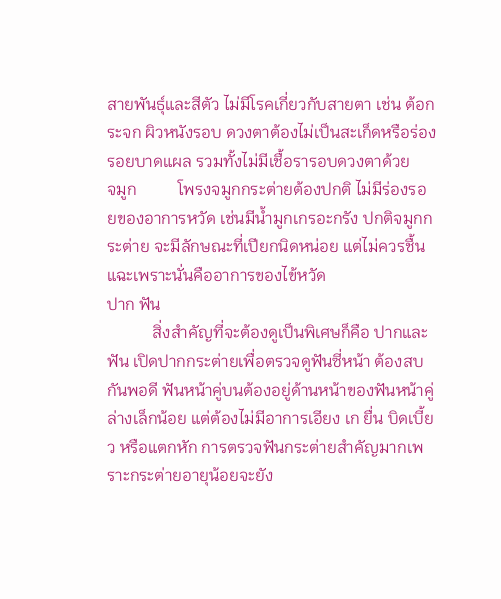สายพันธุ์และสีตัว ไม่มีโรคเกี่ยวกับสายตา เช่น ต้อกระจก ผิวหนังรอบ ดวงตาต้องไม่เป็นสะเก็ดหรือร่องรอยบาดแผล รวมทั้งไม่มีเชื้อรารอบดวงตาด้วย
จมูก          โพรงจมูกกระต่ายต้องปกติ ไม่มีร่องรอยของอาการหวัด เช่นมีน้ำมูกเกรอะกรัง ปกติจมูกกระต่าย จะมีลักษณะที่เปียกนิดหน่อย แต่ไม่ควรชื้นแฉะเพราะนั่นคืออาการของไข้หวัด
ปาก ฟัน
           สิ่งสำคัญที่จะต้องดูเป็นพิเศษก็คือ ปากและฟัน เปิดปากกระต่ายเพื่อตรวจดูฟันซี่หน้า ต้องสบกันพอดี ฟันหน้าคู่บนต้องอยู่ด้านหน้าของฟันหน้าคู่ล่างเล็กน้อย แต่ต้องไม่มีอาการเอียง เก ยื่น บิดเบี้ยว หรือแตกหัก การตรวจฟันกระต่ายสำคัญมากเพราะกระต่ายอายุน้อยจะยัง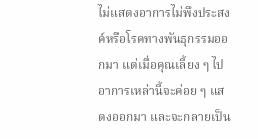ไม่แสดงอาการไม่พึงประสงค์หรือโรคทางพันธุกรรมออกมา แต่เมื่อคุณเลี้ยง ๆ ไป อาการเหล่านี้จะค่อย ๆ แสดงออกมา และจะกลายเป็น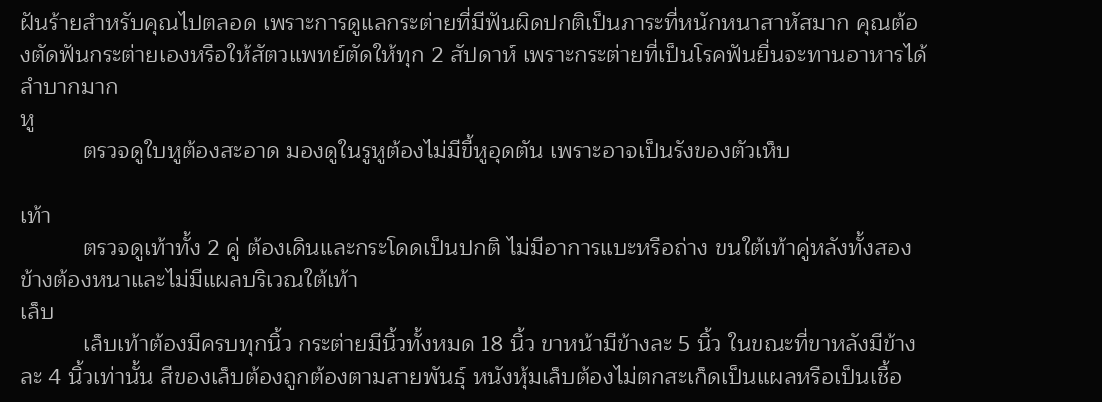ฝันร้ายสำหรับคุณไปตลอด เพราะการดูแลกระต่ายที่มีฟันผิดปกติเป็นภาระที่หนักหนาสาหัสมาก คุณต้องตัดฟันกระต่ายเองหรือให้สัตวแพทย์ตัดให้ทุก 2 สัปดาห์ เพราะกระต่ายที่เป็นโรคฟันยื่นจะทานอาหารได้ลำบากมาก
หู
          ตรวจดูใบหูต้องสะอาด มองดูในรูหูต้องไม่มีขี้หูอุดตัน เพราะอาจเป็นรังของตัวเห็บ

เท้า
          ตรวจดูเท้าทั้ง 2 คู่ ต้องเดินและกระโดดเป็นปกติ ไม่มีอาการแบะหรือถ่าง ขนใต้เท้าคู่หลังทั้งสองข้างต้องหนาและไม่มีแผลบริเวณใต้เท้า
เล็บ
          เล็บเท้าต้องมีครบทุกนิ้ว กระต่ายมีนิ้วทั้งหมด 18 นิ้ว ขาหน้ามีข้างละ 5 นิ้ว ในขณะที่ขาหลังมีข้างละ 4 นิ้วเท่านั้น สีของเล็บต้องถูกต้องตามสายพันธุ์ หนังหุ้มเล็บต้องไม่ตกสะเก็ดเป็นแผลหรือเป็นเชื้อ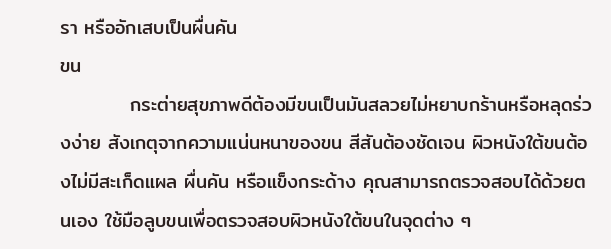รา หรืออักเสบเป็นผื่นคัน
ขน
          กระต่ายสุขภาพดีต้องมีขนเป็นมันสลวยไม่หยาบกร้านหรือหลุดร่วงง่าย สังเกตุจากความแน่นหนาของขน สีสันต้องชัดเจน ผิวหนังใต้ขนต้องไม่มีสะเก็ดแผล ผื่นคัน หรือแข็งกระด้าง คุณสามารถตรวจสอบได้ด้วยตนเอง ใช้มือลูบขนเพื่อตรวจสอบผิวหนังใต้ขนในจุดต่าง ๆ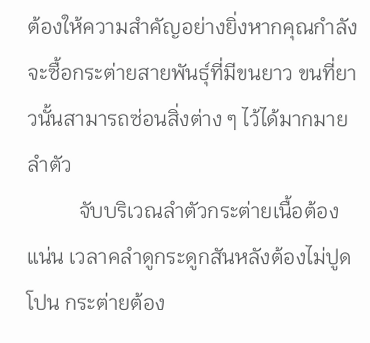ต้องให้ความสำคัญอย่างยิ่งหากคุณกำลังจะซื้อกระต่ายสายพันธุ์ที่มีขนยาว ขนที่ยาวนั้นสามารถซ่อนสิ่งต่าง ๆ ไว้ได้มากมาย
ลำตัว
          จับบริเวณลำตัวกระต่ายเนื้อต้องแน่น เวลาคลำดูกระดูกสันหลังต้องไม่ปูดโปน กระต่ายต้อง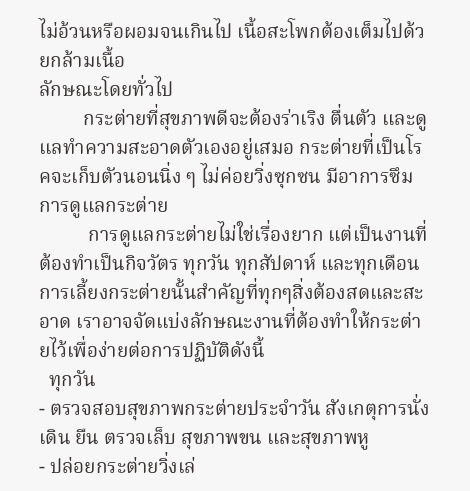ไม่อ้วนหรือผอมจนเกินไป เนื้อสะโพกต้องเต็มไปด้วยกล้ามเนื้อ
ลักษณะโดยทั่วไป
         กระต่ายที่สุขภาพดีจะต้องร่าเริง ตื่นตัว และดูแลทำความสะอาดตัวเองอยู่เสมอ กระต่ายที่เป็นโรคจะเก็บตัวนอนนิ่ง ๆ ไม่ค่อยวิ่งซุกซน มีอาการซึม
การดูแลกระต่าย
          การดูแลกระต่ายไม่ใช่เรื่องยาก แต่เป็นงานที่ต้องทำเป็นกิจวัตร ทุกวัน ทุกสัปดาห์ และทุกเดือน การเลี้ยงกระต่ายนั้นสำคัญที่ทุกๆสิ่งต้องสดและสะอาด เราอาจจัดแบ่งลักษณะงานที่ต้องทำให้กระต่ายไว้เพื่อง่ายต่อการปฏิบัติดังนี้
  ทุกวัน
- ตรวจสอบสุขภาพกระต่ายประจำวัน สังเกตุการนั่ง เดิน ยืน ตรวจเล็บ สุขภาพขน และสุขภาพหู
- ปล่อยกระต่ายวิ่งเล่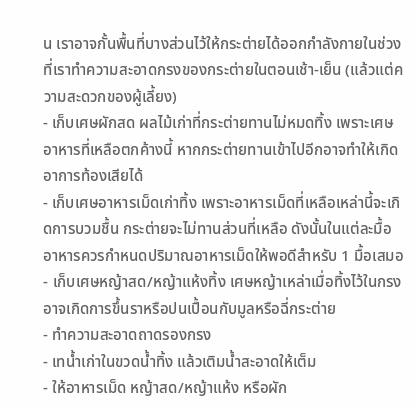น เราอาจกั้นพื้นที่บางส่วนไว้ให้กระต่ายได้ออกกำลังกายในช่วงที่เราทำความสะอาดกรงของกระต่ายในตอนเช้า-เย็น (แล้วแต่ความสะดวกของผู้เลี้ยง)
- เก็บเศษผักสด ผลไม้เก่าที่กระต่ายทานไม่หมดทิ้ง เพราะเศษอาหารที่เหลือตกค้างนี้ หากกระต่ายทานเข้าไปอีกอาจทำให้เกิดอาการท้องเสียได้
- เก็บเศษอาหารเม็ดเก่าทิ้ง เพราะอาหารเม็ดที่เหลือเหล่านี้จะเกิดการบวมชื้น กระต่ายจะไม่ทานส่วนที่เหลือ ดังนั้นในแต่ละมื้ออาหารควรกำหนดปริมาณอาหารเม็ดให้พอดีสำหรับ 1 มื้อเสมอ
- เก็บเศษหญ้าสด/หญ้าแห้งทิ้ง เศษหญ้าเหล่าเมื่อทิ้งไว้ในกรงอาจเกิดการขึ้นราหรือปนเปื้อนกับมูลหรือฉี่กระต่าย
- ทำความสะอาดถาดรองกรง
- เทน้ำเก่าในขวดน้ำทิ้ง แล้วเติมน้ำสะอาดให้เต็ม
- ให้อาหารเม็ด หญ้าสด/หญ้าแห้ง หรือผัก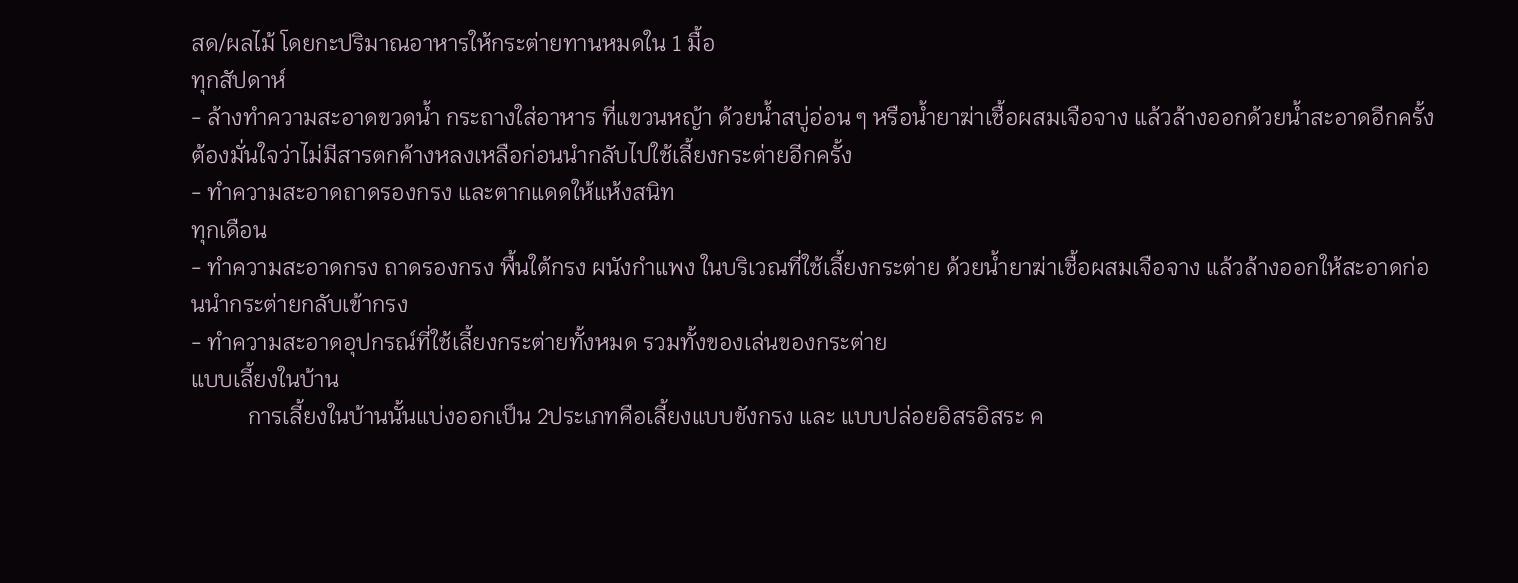สด/ผลไม้ โดยกะปริมาณอาหารให้กระต่ายทานหมดใน 1 มื้อ
ทุกสัปดาห์
- ล้างทำความสะอาดขวดน้ำ กระถางใส่อาหาร ที่แขวนหญ้า ด้วยน้ำสบู่อ่อน ๆ หรือน้ำยาฆ่าเชื้อผสมเจือจาง แล้วล้างออกด้วยน้ำสะอาดอีกครั้ง ต้องมั่นใจว่าไม่มีสารตกค้างหลงเหลือก่อนนำกลับไปใช้เลี้ยงกระต่ายอีกครั้ง
- ทำความสะอาดถาดรองกรง และตากแดดให้แห้งสนิท
ทุกเดือน
- ทำความสะอาดกรง ถาดรองกรง พื้นใต้กรง ผนังกำแพง ในบริเวณที่ใช้เลี้ยงกระต่าย ด้วยน้ำยาฆ่าเชื้อผสมเจือจาง แล้วล้างออกให้สะอาดก่อนนำกระต่ายกลับเข้ากรง
- ทำความสะอาดอุปกรณ์ที่ใช้เลี้ยงกระต่ายทั้งหมด รวมทั้งของเล่นของกระต่าย
แบบเลี้ยงในบ้าน
          การเลี้ยงในบ้านนั้นแบ่งออกเป็น 2ประเภทคือเลี้ยงแบบขังกรง และ แบบปล่อยอิสรอิสระ ค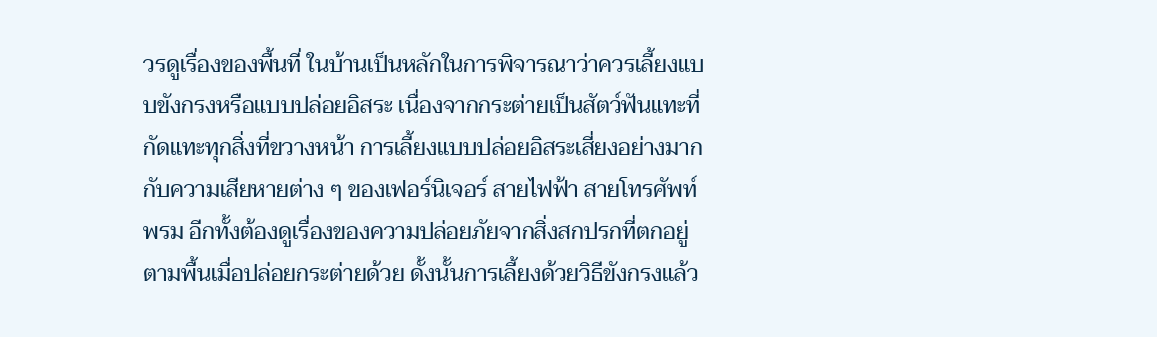วรดูเรื่องของพื้นที่ ในบ้านเป็นหลักในการพิจารณาว่าควรเลี้ยงแบบขังกรงหรือแบบปล่อยอิสระ เนื่องจากกระต่ายเป็นสัตว์ฟันแทะที่กัดแทะทุกสิ่งที่ขวางหน้า การเลี้ยงแบบปล่อยอิสระเสี่ยงอย่างมากกับความเสียหายต่าง ๆ ของเฟอร์นิเจอร์ สายไฟฟ้า สายโทรศัพท์ พรม อีกทั้งต้องดูเรื่องของความปล่อยภัยจากสิ่งสกปรกที่ตกอยู่ตามพื้นเมื่อปล่อยกระต่ายด้วย ดั้งนั้นการเลี้ยงด้วยวิธีขังกรงแล้ว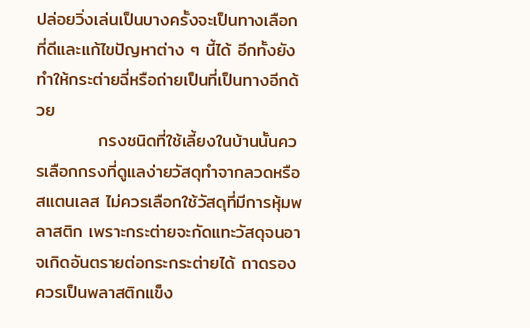ปล่อยวิ่งเล่นเป็นบางครั้งจะเป็นทางเลือกที่ดีและแก้ไขปัญหาต่าง ๆ นี้ได้ อีกทั้งยังทำให้กระต่ายฉี่หรือถ่ายเป็นที่เป็นทางอีกด้วย
          กรงชนิดที่ใช้เลี้ยงในบ้านนั้นควรเลือกกรงที่ดูแลง่ายวัสดุทำจากลวดหรือสแตนเลส ไม่ควรเลือกใช้วัสดุที่มีการหุ้มพลาสติก เพราะกระต่ายจะกัดแทะวัสดุจนอาจเกิดอันตรายต่อกระกระต่ายได้ ถาดรองควรเป็นพลาสติกแข็ง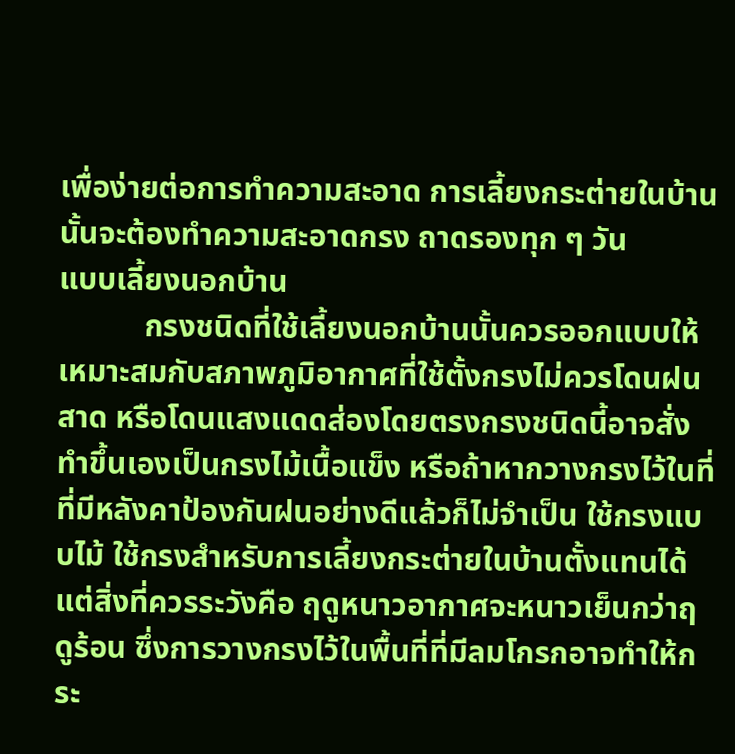เพื่อง่ายต่อการทำความสะอาด การเลี้ยงกระต่ายในบ้านนั้นจะต้องทำความสะอาดกรง ถาดรองทุก ๆ วัน
แบบเลี้ยงนอกบ้าน
           กรงชนิดที่ใช้เลี้ยงนอกบ้านนั้นควรออกแบบให้เหมาะสมกับสภาพภูมิอากาศที่ใช้ตั้งกรงไม่ควรโดนฝนสาด หรือโดนแสงแดดส่องโดยตรงกรงชนิดนี้อาจสั่งทำขึ้นเองเป็นกรงไม้เนื้อแข็ง หรือถ้าหากวางกรงไว้ในที่ที่มีหลังคาป้องกันฝนอย่างดีแล้วก็ไม่จำเป็น ใช้กรงแบบไม้ ใช้กรงสำหรับการเลี้ยงกระต่ายในบ้านตั้งแทนได้ แต่สิ่งที่ควรระวังคือ ฤดูหนาวอากาศจะหนาวเย็นกว่าฤดูร้อน ซึ่งการวางกรงไว้ในพื้นที่ที่มีลมโกรกอาจทำให้กระ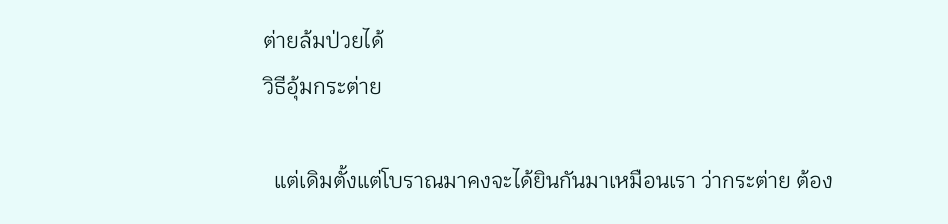ต่ายล้มป่วยได้
วิธีอุ้มกระต่าย

  แต่เดิมตั้งแต่โบราณมาคงจะได้ยินกันมาเหมือนเรา ว่ากระต่าย ต้อง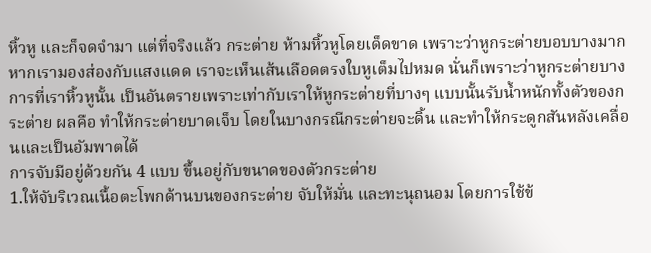หิ้วหู และก็จดจำมา แต่ที่จริงแล้ว กระต่าย ห้ามหิ้วหูโดยเด็ดขาด เพราะว่าหูกระต่ายบอบบางมาก หากเรามองส่องกับแสงแดด เราจะเห็นเส้นเลือดตรงใบหูเต็มไปหมด นั่นก็เพราะว่าหูกระต่ายบาง การที่เราหิ้วหูนั้น เป็นอันตรายเพราะเท่ากับเราให้หูกระต่ายที่บางๆ แบบนั้นรับน้ำหนักทั้งตัวของกระต่าย ผลคือ ทำให้กระต่ายบาดเจ็บ โดยในบางกรณีกระต่ายจะดิ้น และทำให้กระดูกสันหลังเคลื่อนและเป็นอัมพาตได้
การจับมีอยู่ด้วยกัน 4 แบบ ขึ้นอยู่กับขนาดของตัวกระต่าย
1.ให้จับริเวณเนื้อตะโพกด้านบนของกระต่าย จับให้มั่น และทะนุถนอม โดยการใช้ข้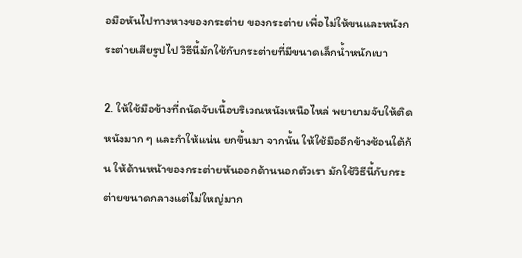อมือหันไปทางหางของกระต่าย ของกระต่าย เพื่อไม่ให้ขนและหนังกระต่ายเสียรูปไป วิธีนี้มักใช้กับกระต่ายที่มีขนาดเล็กน้ำหนักเบา

2. ให้ใช้มือข้างที่ถนัดจับเนื้อบริเวณหนังเหนือไหล่ พยายามจับให้ติดหนังมาก ๆ และกำให้แน่น ยกขึ้นมา จากนั้น ให้ใช้มืออีกข้างซ้อนใต้ก้น ให้ด้านหน้าของกระต่ายหันออกด้านนอกตัวเรา มักใช้วิธีนี้กับกระต่ายขนาดกลางแต่ไม่ใหญ่มาก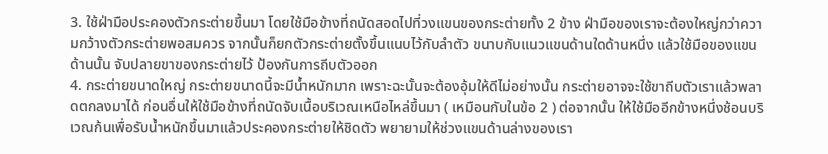3. ใช้ฝ่ามือประคองตัวกระต่ายขึ้นมา โดยใช้มือข้างที่ถนัดสอดไปที่วงแขนของกระต่ายทั้ง 2 ข้าง ฝ่ามือของเราจะต้องใหญ่กว่าความกว้างตัวกระต่ายพอสมควร จากนั้นก็ยกตัวกระต่ายตั้งขึ้นแนบไว้กับลำตัว ขนาบกับแนวแขนด้านใดด้านหนึ่ง แล้วใช้มือของแขนด้านนั้น จับปลายขาของกระต่ายไว้ ป้องกันการถีบตัวออก
4. กระต่ายขนาดใหญ่ กระต่ายขนาดนี้จะมีน้ำหนักมาก เพราะฉะนั้นจะต้องอุ้มให้ดีไม่อย่างนั้น กระต่ายอาจจะใช้ขาถีบตัวเราแล้วพลาดตกลงมาได้ ก่อนอื่นให้ใช้มือข้างที่ถนัดจับเนื้อบริเวณเหนือไหล่ขึ้นมา ( เหมือนกับในข้อ 2 ) ต่อจากนั้น ให้ใช้มืออีกข้างหนึ่งช้อนบริเวณก้นเพื่อรับน้ำหนักขึ้นมาแล้วประคองกระต่ายให้ชิดตัว พยายามให้ช่วงแขนด้านล่างของเรา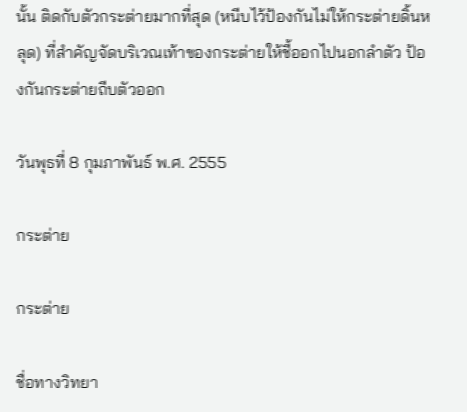นั้น ติดกับตัวกระต่ายมากที่สุด (หนีบไว้ป้องกันไม่ให้กระต่ายดิ้นหลุด) ที่สำคัญจัดบริเวณเท้าของกระต่ายให้ชี้ออกไปนอกลำตัว ป้องกันกระต่ายถีบตัวออก

วันพุธที่ 8 กุมภาพันธ์ พ.ศ. 2555

กระต่าย

กระต่าย

ชื่อทางวิทยา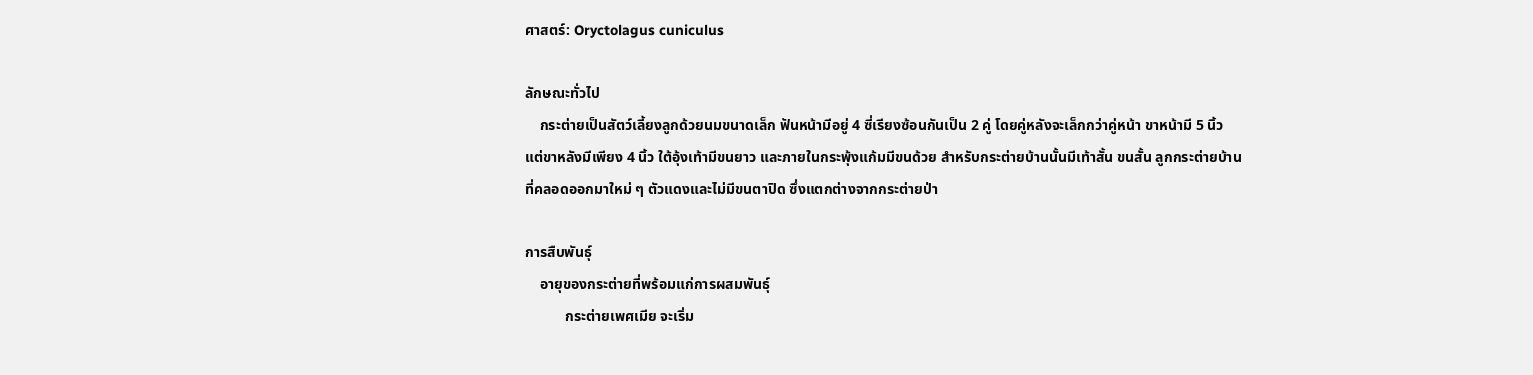ศาสตร์: Oryctolagus cuniculus

ลักษณะทั่วไป
    กระต่ายเป็นสัตว์เลี้ยงลูกด้วยนมขนาดเล็ก ฟันหน้ามีอยู่ 4 ซี่เรียงซ้อนกันเป็น 2 คู่ โดยคู่หลังจะเล็กกว่าคู่หน้า ขาหน้ามี 5 นิ้ว แต่ขาหลังมีเพียง 4 นิ้ว ใต้อุ้งเท้ามีขนยาว และภายในกระพุ้งแก้มมีขนด้วย สำหรับกระต่ายบ้านนั้นมีเท้าสั้น ขนสั้น ลูกกระต่ายบ้านที่คลอดออกมาใหม่ ๆ ตัวแดงและไม่มีขนตาปิด ซึ่งแตกต่างจากกระต่ายป่า

การสืบพันธุ์
    อายุของกระต่ายที่พร้อมแก่การผสมพันธุ์
           กระต่ายเพศเมีย จะเริ่ม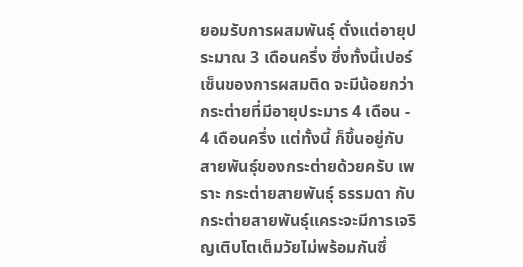ยอมรับการผสมพันธุ์ ตั่งแต่อายุประมาณ 3 เดือนครึ่ง ซึ่งทั้งนี้เปอร์เซ็นของการผสมติด จะมีน้อยกว่า กระต่ายที่มีอายุประมาร 4 เดือน - 4 เดือนครึ่ง แต่ทั้งนี้ ก็ขึ้นอยู่กับสายพันธุ์ของกระต่ายด้วยครับ เพราะ กระต่ายสายพันธุ์ ธรรมดา กับกระต่ายสายพันธุ์แคระจะมีการเจริญเติบโตเต็มวัยไม่พร้อมกันซึ่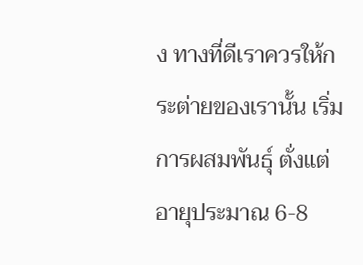ง ทางที่ดีเราควรให้กระต่ายของเรานั้น เริ่มการผสมพันธุ์ ตั่งแต่อายุประมาณ 6-8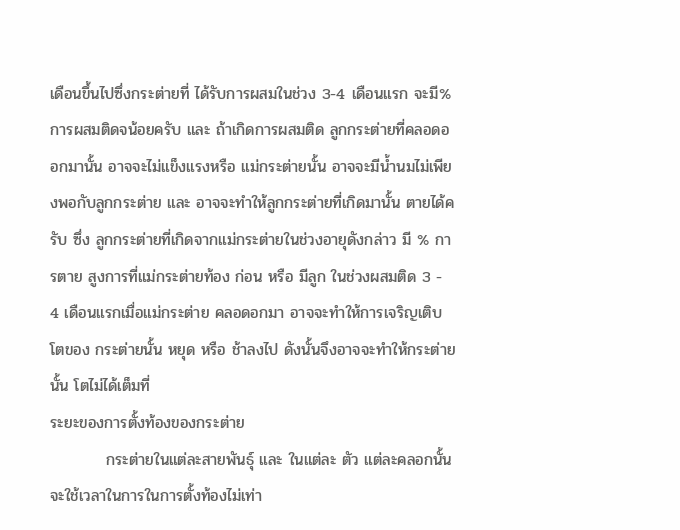เดือนขึ้นไปซึ่งกระต่ายที่ ได้รับการผสมในช่วง 3-4 เดือนแรก จะมี% การผสมติดจน้อยครับ และ ถ้าเกิดการผสมติด ลูกกระต่ายที่คลอดออกมานั้น อาจจะไม่แข็งแรงหรือ แม่กระต่ายนั้น อาจจะมีน้ำนมไม่เพียงพอกับลูกกระต่าย และ อาจจะทำให้ลูกกระต่ายที่เกิดมานั้น ตายได้ครับ ซึ่ง ลูกกระต่ายที่เกิดจากแม่กระต่ายในช่วงอายุดังกล่าว มี % การตาย สูงการที่แม่กระต่ายท้อง ก่อน หรือ มีลูก ในช่วงผสมติด 3 - 4 เดือนแรกเมื่อแม่กระต่าย คลอดอกมา อาจจะทำให้การเจริญเติบโตของ กระต่ายนั้น หยุด หรือ ช้าลงไป ดังนั้นจึงอาจจะทำให้กระต่ายนั้น โตไม่ได้เต็มที่
ระยะของการตั้งท้องของกระต่าย
          กระต่ายในแต่ละสายพันธุ์ และ ในแต่ละ ตัว แต่ละคลอกนั้นจะใช้เวลาในการในการตั้งท้องไม่เท่า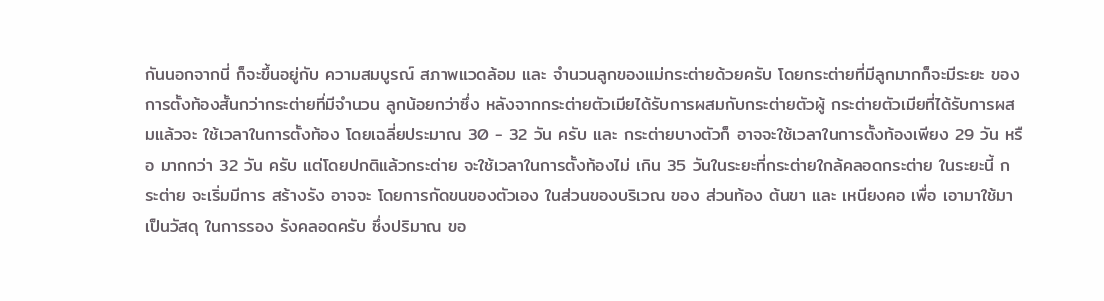กันนอกจากนี่ ก็จะขึ้นอยู่กับ ความสมบูรณ์ สภาพแวดล้อม และ จำนวนลูกของแม่กระต่ายด้วยครับ โดยกระต่ายที่มีลูกมากก็จะมีระยะ ของการตั้งท้องสั้นกว่ากระต่ายที่มีจำนวน ลูกน้อยกว่าซึ่ง หลังจากกระต่ายตัวเมียได้รับการผสมกับกระต่ายตัวผู้ กระต่ายตัวเมียที่ได้รับการผสมแล้วจะ ใช้เวลาในการตั้งท้อง โดยเฉลี่ยประมาณ 30 - 32 วัน ครับ และ กระต่ายบางตัวก็ อาจจะใช้เวลาในการตั้งท้องเพียง 29 วัน หรือ มากกว่า 32 วัน ครับ แต่โดยปกติแล้วกระต่าย จะใช้เวลาในการตั้งท้องไม่ เกิน 35 วันในระยะที่กระต่ายใกล้คลอดกระต่าย ในระยะนี้ กระต่าย จะเริ่มมีการ สร้างรัง อาจจะ โดยการกัดขนของตัวเอง ในส่วนของบริเวณ ของ ส่วนท้อง ต้นขา และ เหนียงคอ เพื่อ เอามาใช้มาเป็นวัสดุ ในการรอง รังคลอดครับ ซึ่งปริมาณ ขอ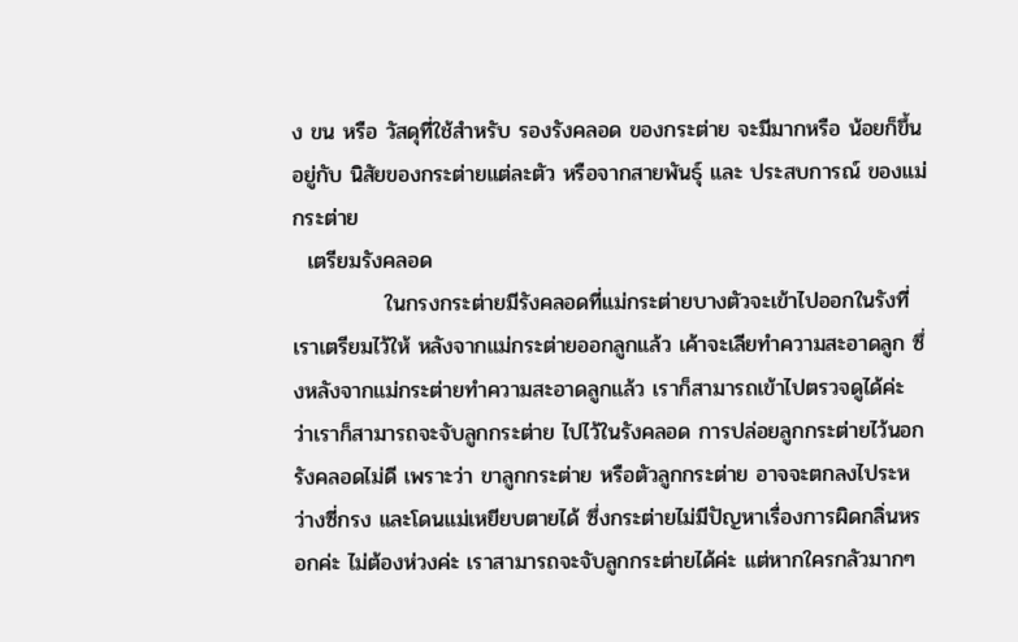ง ขน หรือ วัสดุที่ใช้สำหรับ รองรังคลอด ของกระต่าย จะมีมากหรือ น้อยก็ขึ้นอยู่กับ นิสัยของกระต่ายแต่ละตัว หรือจากสายพันธุ์ และ ประสบการณ์ ของแม่กระต่าย
  เตรียมรังคลอด
            ในกรงกระต่ายมีรังคลอดที่แม่กระต่ายบางตัวจะเข้าไปออกในรังที่เราเตรียมไว้ให้ หลังจากแม่กระต่ายออกลูกแล้ว เค้าจะเลียทำความสะอาดลูก ซึ่งหลังจากแม่กระต่ายทำความสะอาดลูกแล้ว เราก็สามารถเข้าไปตรวจดูได้ค่ะ ว่าเราก็สามารถจะจับลูกกระต่าย ไปไว้ในรังคลอด การปล่อยลูกกระต่ายไว้นอกรังคลอดไม่ดี เพราะว่า ขาลูกกระต่าย หรือตัวลูกกระต่าย อาจจะตกลงไประหว่างซี่กรง และโดนแม่เหยียบตายได้ ซึ่งกระต่ายไม่มีปัญหาเรื่องการผิดกลิ่นหรอกค่ะ ไม่ต้องห่วงค่ะ เราสามารถจะจับลูกกระต่ายได้ค่ะ แต่หากใครกลัวมากๆ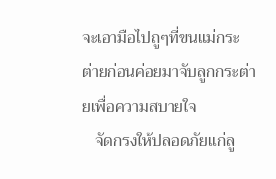จะเอามือไปถูๆที่ขนแม่กระต่ายก่อนค่อยมาจับลูกกระต่ายเพื่อความสบายใจ
   จัดกรงให้ปลอดภัยแก่ลู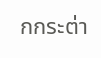กกระต่า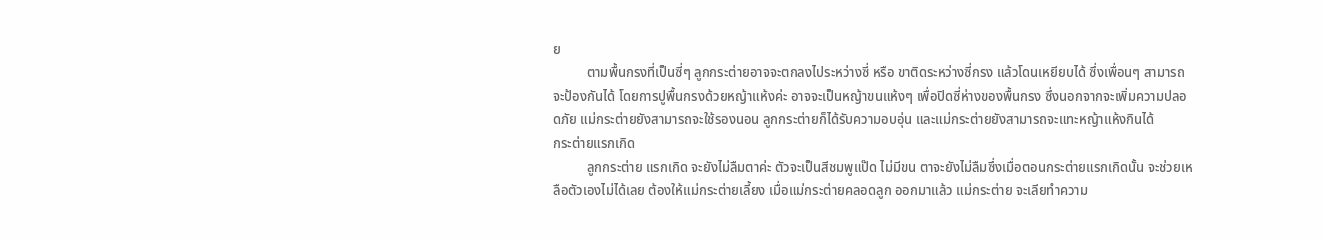ย
          ตามพื้นกรงที่เป็นซี่ๆ ลูกกระต่ายอาจจะตกลงไประหว่างซี่ หรือ ขาติดระหว่างซี่กรง แล้วโดนเหยียบได้ ซึ่งเพื่อนๆ สามารถจะป้องกันได้ โดยการปูพื้นกรงด้วยหญ้าแห้งค่ะ อาจจะเป็นหญ้าขนแห้งๆ เพื่อปิดซี่ห่างของพื้นกรง ซึ่งนอกจากจะเพิ่มความปลอดภัย แม่กระต่ายยังสามารถจะใช้รองนอน ลูกกระต่ายก็ได้รับความอบอุ่น และแม่กระต่ายยังสามารถจะแทะหญ้าแห้งกินได้
กระต่ายแรกเกิด
          ลูกกระต่าย แรกเกิด จะยังไม่ลืมตาค่ะ ตัวจะเป็นสีชมพูแป๊ด ไม่มีขน ตาจะยังไม่ลืมซึ่งเมื่อตอนกระต่ายแรกเกิดนั้น จะช่วยเหลือตัวเองไม่ได้เลย ต้องให้แม่กระต่ายเลี้ยง เมื่อแม่กระต่ายคลอดลูก ออกมาแล้ว แม่กระต่าย จะเลียทำความ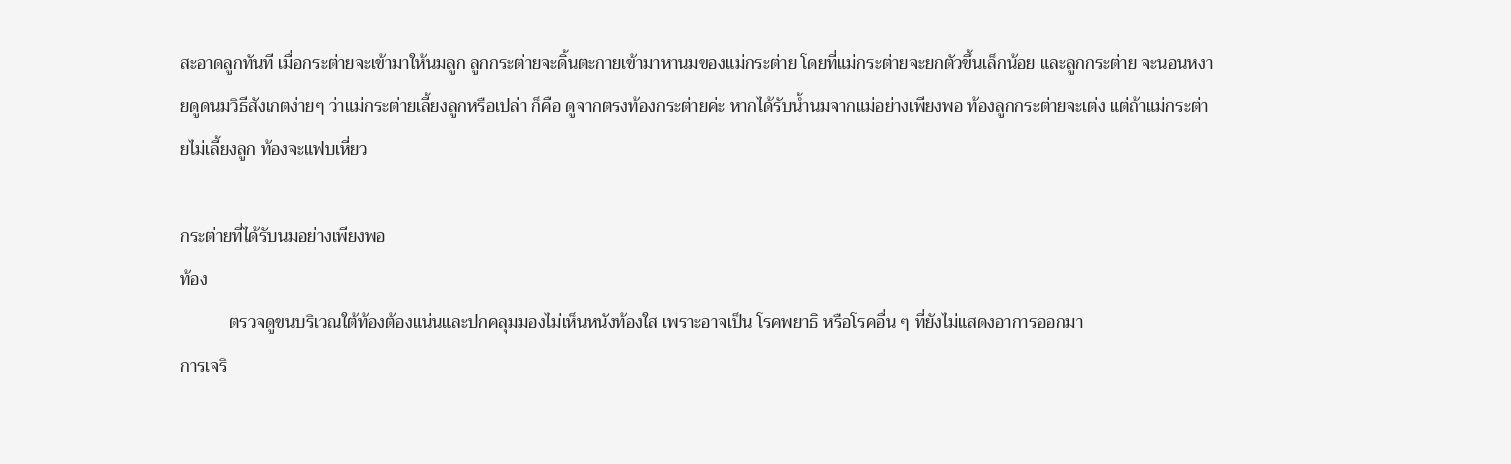สะอาดลูกทันที เมื่อกระต่ายจะเข้ามาให้นมลูก ลูกกระต่ายจะดิ้นตะกายเข้ามาหานมของแม่กระต่าย โดยที่แม่กระต่ายจะยกตัวขึ้นเล็กน้อย และลูกกระต่าย จะนอนหงายดูดนมวิธีสังเกตง่ายๆ ว่าแม่กระต่ายเลี้ยงลูกหรือเปล่า ก็คือ ดูจากตรงท้องกระต่ายค่ะ หากได้รับน้ำนมจากแม่อย่างเพียงพอ ท้องลูกกระต่ายจะเต่ง แต่ถ้าแม่กระต่ายไม่เลี้ยงลูก ท้องจะแฟบเหี่ยว

กระต่ายที่ได้รับนมอย่างเพียงพอ
ท้อง
           ตรวจดูขนบริเวณใต้ท้องต้องแน่นและปกคลุมมองไม่เห็นหนังท้องใส เพราะอาจเป็น โรคพยาธิ หรือโรคอื่น ๆ ที่ยังไม่แสดงอาการออกมา
การเจริ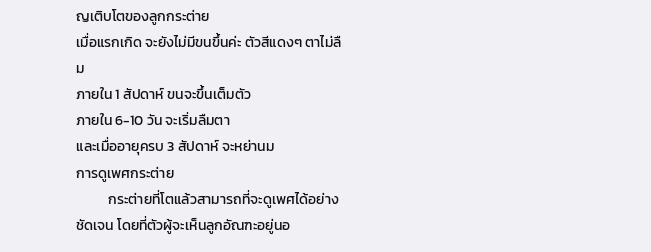ญเติบโตของลูกกระต่าย
เมื่อแรกเกิด จะยังไม่มีขนขึ้นค่ะ ตัวสีแดงๆ ตาไม่ลืม
ภายใน 1 สัปดาห์ ขนจะขึ้นเต็มตัว
ภายใน 6-10 วัน จะเริ่มลืมตา
และเมื่ออายุครบ 3 สัปดาห์ จะหย่านม
การดูเพศกระต่าย
          กระต่ายที่โตแล้วสามารถที่จะดูเพศได้อย่างชัดเจน โดยที่ตัวผู้จะเห็นลูกอัณฑะอยู่นอ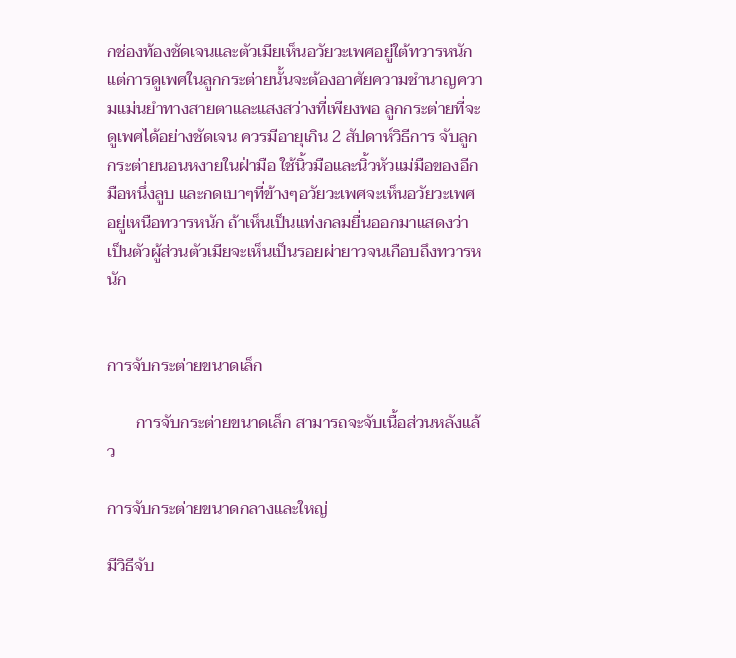กช่องท้องชัดเจนและตัวเมียเห็นอวัยวะเพศอยู่ใต้ทวารหนัก แต่การดูเพศในลูกกระต่ายนั้นจะต้องอาศัยความชำนาญความแม่นยำทางสายตาและแสงสว่างที่เพียงพอ ลูกกระต่ายที่จะดูเพศได้อย่างชัดเจน ควรมีอายุเกิน 2 สัปดาห์วิธีการ จับลูกกระต่ายนอนหงายในฝ่ามือ ใช้นิ้วมือและนิ้วหัวแม่มือของอีกมือหนึ่งลูบ และกดเบาๆที่ข้างๆอวัยวะเพศจะเห็นอวัยวะเพศอยู่เหนือทวารหนัก ถ้าเห็นเป็นแท่งกลมยื่นออกมาแสดงว่าเป็นตัวผู้ส่วนตัวเมียจะเห็นเป็นรอยผ่ายาวจนเกือบถึงทวารหนัก


การจับกระต่ายขนาดเล็ก

       การจับกระต่ายขนาดเล็ก สามารถจะจับเนื้อส่วนหลังแล้ว

การจับกระต่ายขนาดกลางและใหญ่

มีวิธีจับ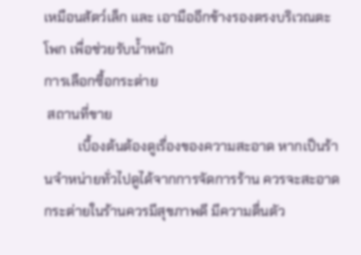เหมือนสัตว์เล็ก และ เอามืออีกข้างรองตรงบริเวณตะโพก เพื่อช่วยรับน้ำหนัก
การเลือกซื้อกระต่าย
 สถานที่ขาย
          เบื้องต้นต้องดูเรื่องของความสะอาด หากเป็นร้านจำหน่ายทั่วไปดูได้จากการจัดการร้าน ควรจะสะอาด กระต่ายในร้านควรมีสุขภาพดี มีความตื่นตัว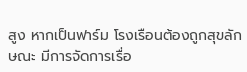สูง หากเป็นฟาร์ม โรงเรือนต้องถูกสุขลักษณะ มีการจัดการเรื่อ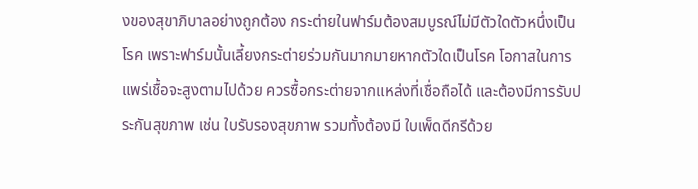งของสุขาภิบาลอย่างถูกต้อง กระต่ายในฟาร์มต้องสมบูรณ์ไม่มีตัวใดตัวหนึ่งเป็นโรค เพราะฟาร์มนั้นเลี้ยงกระต่ายร่วมกันมากมายหากตัวใดเป็นโรค โอกาสในการแพร่เชื้อจะสูงตามไปด้วย ควรซื้อกระต่ายจากแหล่งที่เชื่อถือได้ และต้องมีการรับประกันสุขภาพ เช่น ใบรับรองสุขภาพ รวมทั้งต้องมี ใบเพ็ดดีกรีด้วย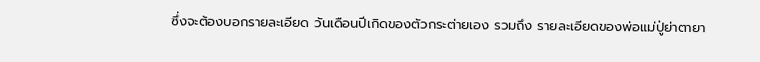ซึ่งจะต้องบอกรายละเอียด วันเดือนปีเกิดของตัวกระต่ายเอง รวมถึง รายละเอียดของพ่อแม่ปู่ย่าตายา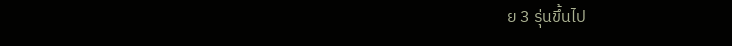ย 3 รุ่นขึ้นไป